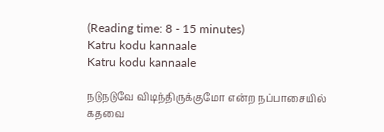(Reading time: 8 - 15 minutes)
Katru kodu kannaale
Katru kodu kannaale

நடுநடுவே விடிந்திருக்குமோ என்ற நப்பாசையில் கதவை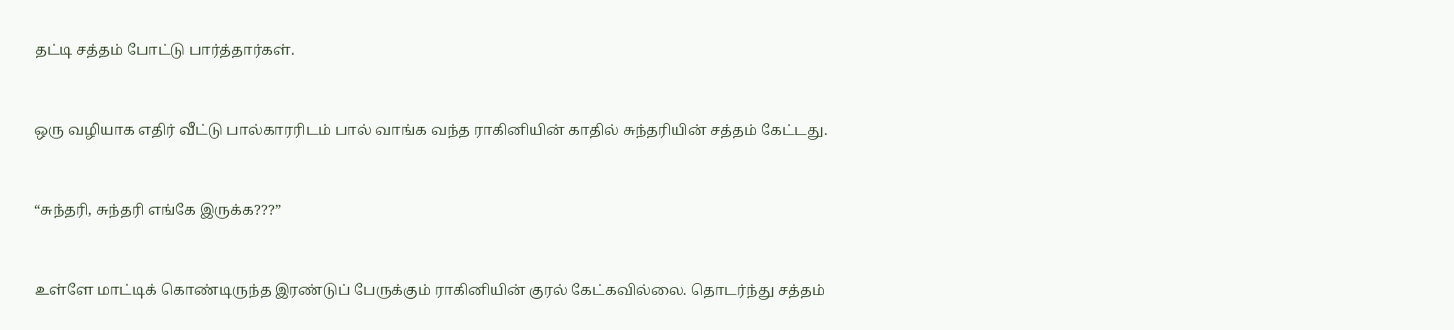தட்டி சத்தம் போட்டு பார்த்தார்கள்.



ஒரு வழியாக எதிர் வீட்டு பால்காரரிடம் பால் வாங்க வந்த ராகினியின் காதில் சுந்தரியின் சத்தம் கேட்டது.



“சுந்தரி, சுந்தரி எங்கே இருக்க???”



உள்ளே மாட்டிக் கொண்டிருந்த இரண்டுப் பேருக்கும் ராகினியின் குரல் கேட்கவில்லை. தொடர்ந்து சத்தம்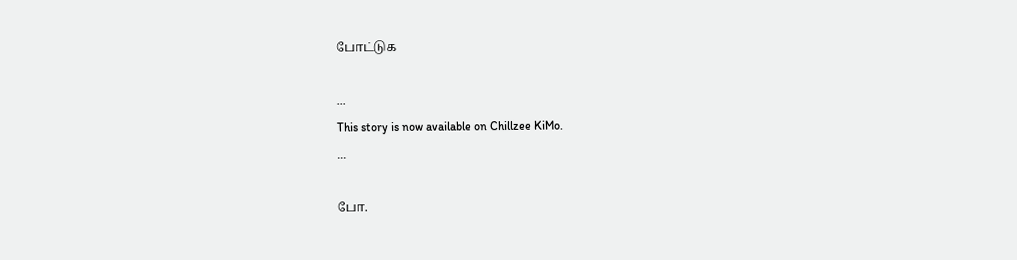போட்டுக

...
This story is now available on Chillzee KiMo.
...

போ.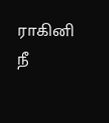ராகினி நீ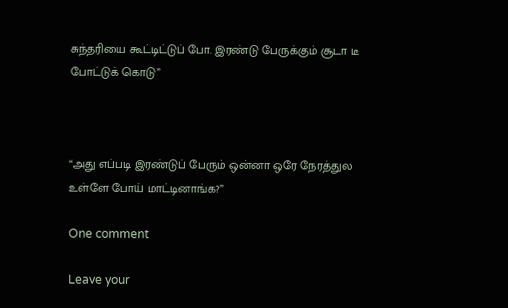சுந்தரியை கூட்டிட்டுப் போ. இரண்டு பேருக்கும் சூடா டீ போட்டுக் கொடு”



“அது எப்படி இரண்டுப் பேரும் ஒன்னா ஒரே நேரத்துல உள்ளே போய் மாட்டினாங்க?”

One comment

Leave your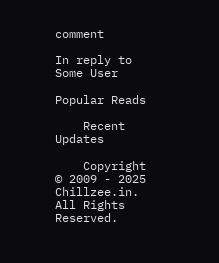comment

In reply to Some User

Popular Reads

    Recent Updates

    Copyright © 2009 - 2025 Chillzee.in. All Rights Reserved.